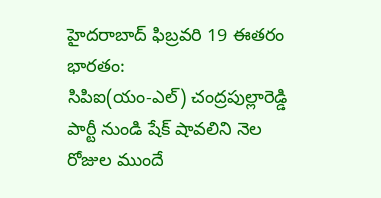హైదరాబాద్ ఫిబ్రవరి 19 ఈతరం భారతం:
సిపిఐ(యం-ఎల్) చంద్రపుల్లారెడ్డి పార్టీ నుండి షేక్ షావలిని నెల రోజుల ముందే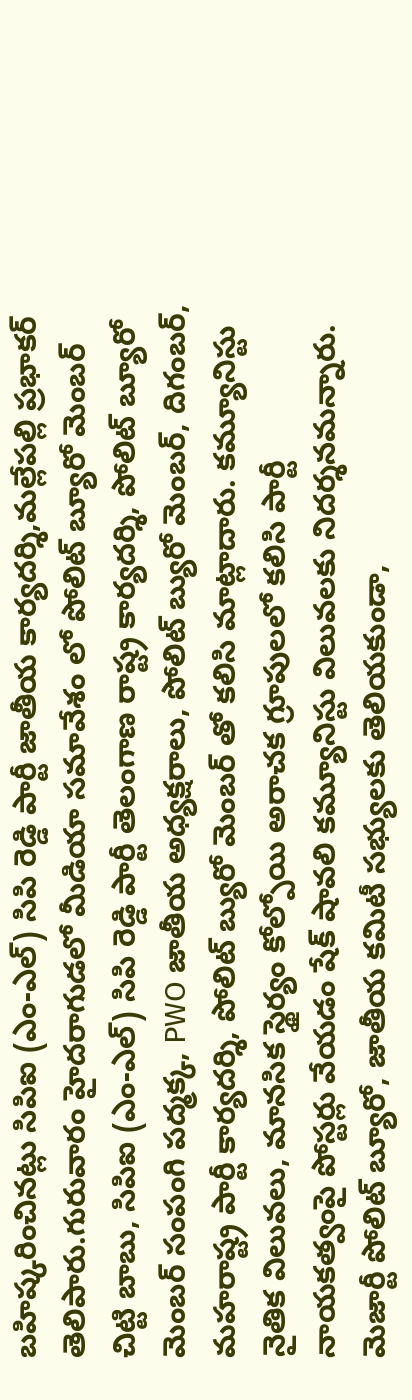బహిష్కరించినట్లు సిపిఐ (ఎం-ఎల్) సిపి రెడ్డి పార్టీ జాతీయ కార్యదర్శి,మల్లేపల్లి ప్రభాకర్ తెలిపారు.గురువారం హైదరాగుడలో మీడియా సమావేశం లో పోలిట్ బ్యూరో మెంబర్ చిట్టి బాబు, సిపిఐ (ఎం-ఎల్) సిపి రెడ్డి పార్టీ తెలంగాణ రాష్ట్ర కార్యదర్శి, పోలిట్ బ్యూరో మెంబర్ సంపంగి పద్మక్క, PWO జాతీయ అధ్యక్షరాలు, పోలిట్ బ్యురో మెంబర్, దిగంబర్, మహరాష్ట్ర పార్టీ కార్యదర్శి, పోలిట్ బ్యురో మెంబర్ తో కలిసి మాట్లాదారు. కమ్యూనిస్టు నైతిక విలువలు, మానసిక స్థైర్యం కోల్పోయి అరాచక గ్రూపులలో కలిసి పార్టీ నాయకత్వంపై పోస్టర్లు వేయడం షేక్ షావలి కమ్యూనిస్టు విలువలకు నిదర్శనమన్నారు. మెజార్టీ పోలిట్ బ్యూరో, జాతీయ కమిటీ సభ్యులకు తెలియకుండా,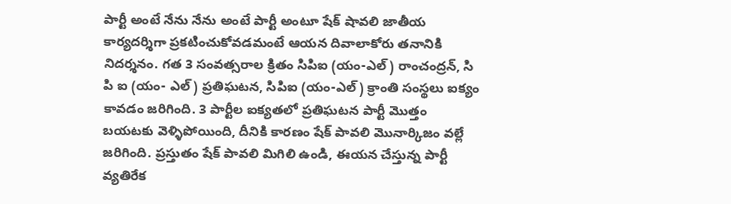పార్టీ అంటే నేను నేను అంటే పార్టీ అంటూ షేక్ షావలి జాతీయ కార్యదర్శిగా ప్రకటించుకోవడమంటే ఆయన దివాలాకోరు తనానికి నిదర్శనం. గత 3 సంవత్సరాల క్రితం సిపిఐ (యం-ఎల్) రాంచంద్రన్, సి పి ఐ (యం- ఎల్) ప్రతిఘటన, సిపిఐ (యం-ఎల్) క్రాంతి సంస్థలు ఐక్యం కావడం జరిగింది. 3 పార్టీల ఐక్యతలో ప్రతిఘటన పార్టీ మొత్తం బయటకు వెళ్ళిపోయింది, దీనికి కారణం షేక్ పావలి మొనార్కిజం వల్లే జరిగింది. ప్రస్తుతం షేక్ పావలి మిగిలి ఉండి, ఈయన చేస్తున్న పార్టీ వ్యతిరేక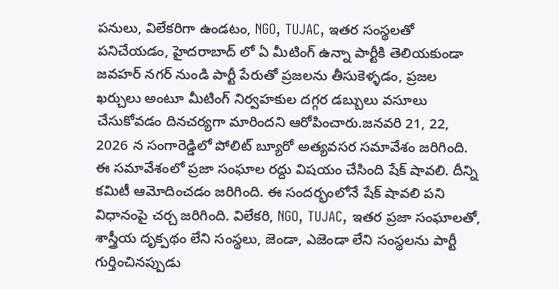పనులు, విలేకరిగా ఉండటం, NGO, TUJAC, ఇతర సంస్థలతో పనిచేయడం, హైదరాబాద్ లో ఏ మీటింగ్ ఉన్నా పార్టీకి తెలియకుండా జవహర్ నగర్ నుండి పార్టీ పేరుతో ప్రజలను తీసుకెళ్ళడం, ప్రజల ఖర్చులు అంటూ మీటింగ్ నిర్వహకుల దగ్గర డబ్బులు వసూలు చేసుకోవడం దినచర్యగా మారిందని ఆరోపించారు.జనవరి 21, 22, 2026 న సంగారెడ్డిలో పోలిట్ బ్యూరో అత్యవసర సమావేశం జరిగింది. ఈ సమావేశంలో ప్రజా సంఘాల రద్దు విషయం చేసింది షేక్ షావలి. దీన్ని కమిటీ ఆమోదించడం జరిగింది. ఈ సందర్భంలోనే షేక్ షావలి పని విధానంపై చర్చ జరిగింది. విలేకరి, NGO, TUJAC, ఇతర ప్రజా సంఘాలతో, శాస్త్రీయ దృక్పథం లేని సంస్థలు, జెండా, ఎజెండా లేని సంస్థలను పార్టీ గుర్తించినప్పుడు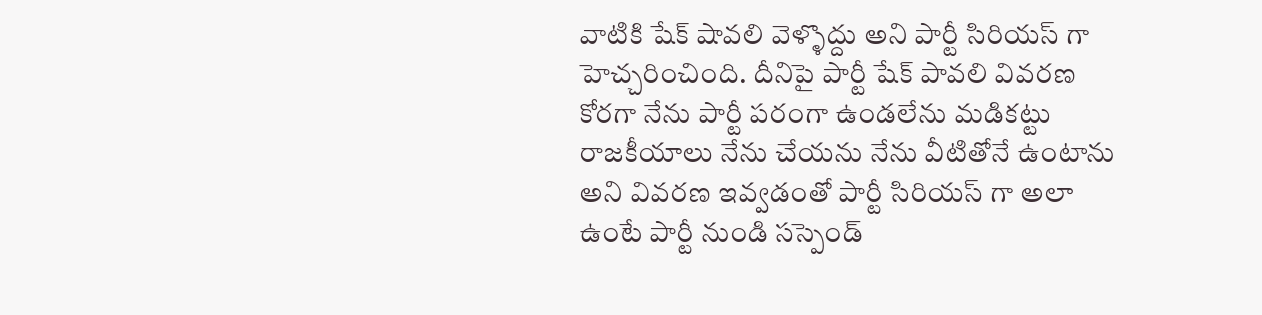వాటికి షేక్ షావలి వెళ్ళొద్దు అని పార్టీ సిరియస్ గా హెచ్చరించింది. దీనిపై పార్టీ షేక్ పావలి వివరణ కోరగా నేను పార్టీ పరంగా ఉండలేను మడికట్టు రాజకీయాలు నేను చేయను నేను వీటితోనే ఉంటాను అని వివరణ ఇవ్వడంతో పార్టీ సిరియస్ గా అలా ఉంటే పార్టీ నుండి సస్పెండ్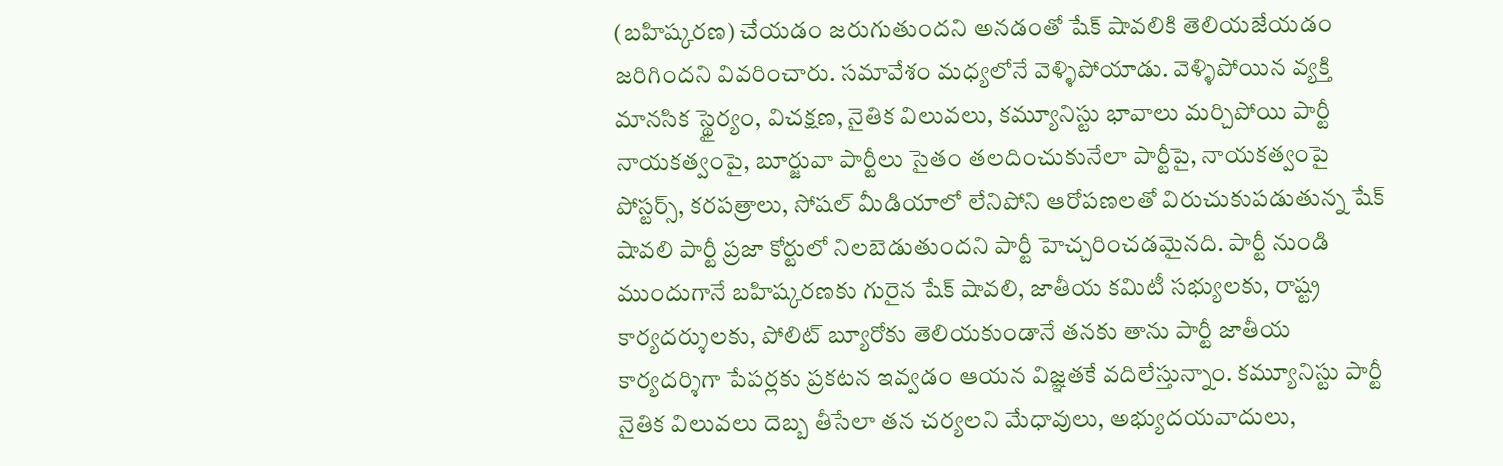(బహిష్కరణ) చేయడం జరుగుతుందని అనడంతో షేక్ షావలికి తెలియజేయడం జరిగిందని వివరించారు. సమావేశం మధ్యలోనే వెళ్ళిపోయాడు. వెళ్ళిపోయిన వ్యక్తి మానసిక స్థైర్యం, విచక్షణ, నైతిక విలువలు, కమ్యూనిస్టు భావాలు మర్చిపోయి పార్టీ నాయకత్వంపై, బూర్జువా పార్టీలు సైతం తలదించుకునేలా పార్టీపై, నాయకత్వంపై పోస్టర్స్, కరపత్రాలు, సోషల్ మీడియాలో లేనిపోని ఆరోపణలతో విరుచుకుపడుతున్న షేక్ షావలి పార్టీ ప్రజా కోర్టులో నిలబెడుతుందని పార్టీ హెచ్చరించడమైనది. పార్టీ నుండి ముందుగానే బహిష్కరణకు గురైన షేక్ షావలి, జాతీయ కమిటీ సభ్యులకు, రాష్ట్ర కార్యదర్శులకు, పోలిట్ బ్యూరోకు తెలియకుండానే తనకు తాను పార్టీ జాతీయ కార్యదర్శిగా పేపర్లకు ప్రకటన ఇవ్వడం ఆయన విజ్ఞతకే వదిలేస్తున్నాం. కమ్యూనిస్టు పార్టీ నైతిక విలువలు దెబ్బ తీసేలా తన చర్యలని మేధావులు, అభ్యుదయవాదులు,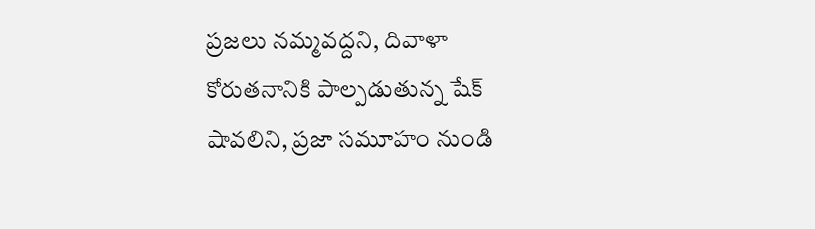ప్రజలు నమ్మవద్దని, దివాళా కోరుతనానికి పాల్పడుతున్న షేక్ షావలిని, ప్రజా సమూహం నుండి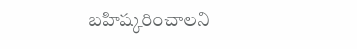బహిష్కరించాలని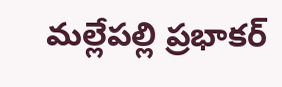మల్లేపల్లి ప్రభాకర్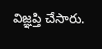విజ్ఞప్తి చేసారు.